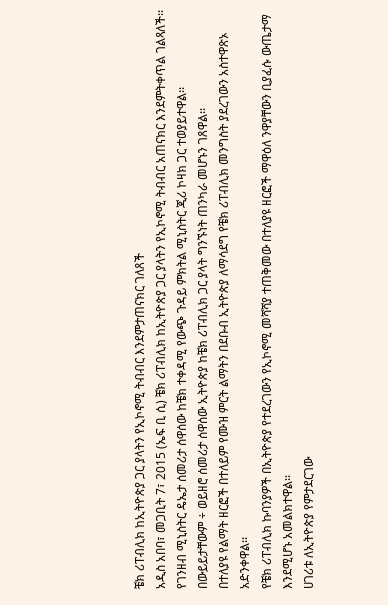ቼክ ሪፐብሊክ ከኢትዮጵያ ጋር ያላትን የኢኮኖሚ ትብብር እንደምታጠናክር ገለጸች
አዲስ አበባ፣ መጋቢት 7፣ 2015 (ኤፍ ቢ ሲ) ቼክ ሪፐብሊክ ከኢትዮጵያ ጋር ያላትን የኢኮኖሚ ትብብር አጠናክር እንደምትቀጥል ገልጻለች፡፡
የገንዘብ ሚኒስትር ዴኤታ ሰመሪታ ሰዋሰው ከቼክ ተቀዳሚ የውጭ ጉዳይ ምክትል ሚኒስትር ጂሪ ኮዛክ ጋር ተወያይተዋል፡፡
በውይይታቸውም ÷ ወይዘሮ ሰመሪታ ሰዋሰው ኢትዮጵያ ከቼክ ሪፐብሊክ ጋር ያላት ግንኙነት ጠንካራ መሆኑን ገጸዋል፡፡
በተለያዩ የልማት ዘርፎች በተለይም የሙዝ ምርት ልማትን በደቡብ ኢትዮጵያ ለማሳደግ የቼክ ሪፐብሊክ መንግስት ያደረገውን አስተዋጽኦ አድንቀዋል፡፡
የቼክ ሪፐብሊክ ኩባንያዎች በኢትዮጵያ የተደረገውን የኢኮኖሚ መሻሻያ ተጠቅመው በተለያዩ ዘርፎች ማዋዕለ ንዋያቸውን ቢያፈሱ ውጤታማ እንደሚሆኑ አመልክተዋል፡፡
ሀገሪቱ ለኢትዮጵያ የምታደርገው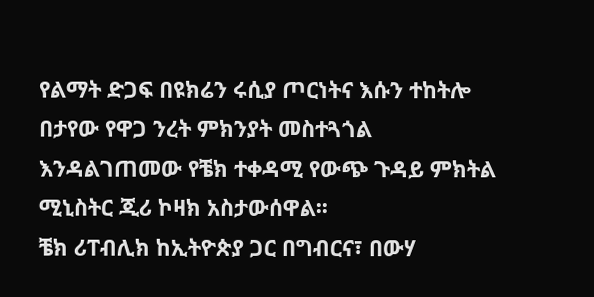የልማት ድጋፍ በዩክሬን ሩሲያ ጦርነትና እሱን ተከትሎ በታየው የዋጋ ንረት ምክንያት መስተጓጎል እንዳልገጠመው የቼክ ተቀዳሚ የውጭ ጉዳይ ምክትል ሚኒስትር ጂሪ ኮዛክ አስታውሰዋል፡፡
ቼክ ሪፐብሊክ ከኢትዮጵያ ጋር በግብርና፣ በውሃ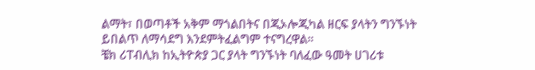ልማት፣ በወጣቶች አቅም ማጎልበትና በጂኦሎጂካል ዘርፍ ያላትን ግንኙነት ይበልጥ ለማሳደግ እንደምትፈልግም ተናግረዋል፡፡
ቼክ ሪፐብሊክ ከኢትዮጵያ ጋር ያላት ግንኙነት ባለፈው ዓመት ሀገሪቱ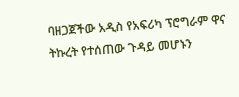ባዘጋጀችው አዲስ የአፍሪካ ፕሮግራም ዋና ትኩረት የተሰጠው ጉዳይ መሆኑን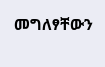መግለፃቸውን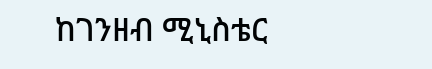ከገንዘብ ሚኒስቴር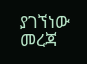ያገኘነው መረጃ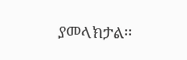ያመላክታል፡፡